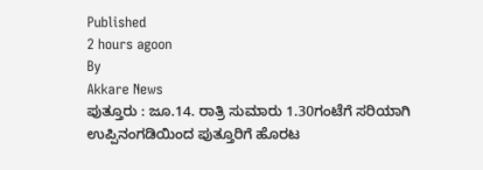Published
2 hours agoon
By
Akkare News
ಪುತ್ತೂರು : ಜೂ.14. ರಾತ್ರಿ ಸುಮಾರು 1.30ಗಂಟೆಗೆ ಸರಿಯಾಗಿ ಉಪ್ಪಿನಂಗಡಿಯಿಂದ ಪುತ್ತೂರಿಗೆ ಹೊರಟ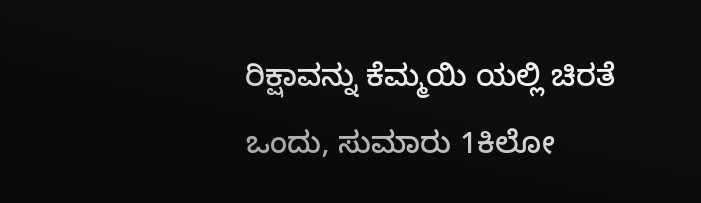ರಿಕ್ಷಾವನ್ನು ಕೆಮ್ಮಯಿ ಯಲ್ಲಿ ಚಿರತೆ ಒಂದು, ಸುಮಾರು 1ಕಿಲೋ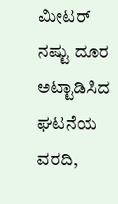ಮೀಟರ್ ನಷ್ಟು ದೂರ ಅಟ್ಟಾಡಿಸಿದ ಘಟನೆಯ ವರದಿ,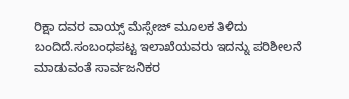ರಿಕ್ಷಾ ದವರ ವಾಯ್ಸ್ ಮೆಸ್ಸೇಜ್ ಮೂಲಕ ತಿಳಿದು ಬಂದಿದೆ.ಸಂಬಂಧಪಟ್ಟ ಇಲಾಖೆಯವರು ಇದನ್ನು ಪರಿಶೀಲನೆ ಮಾಡುವಂತೆ ಸಾರ್ವಜನಿಕರ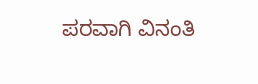ಪರವಾಗಿ ವಿನಂತಿ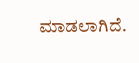ಮಾಡಲಾಗಿದೆ.